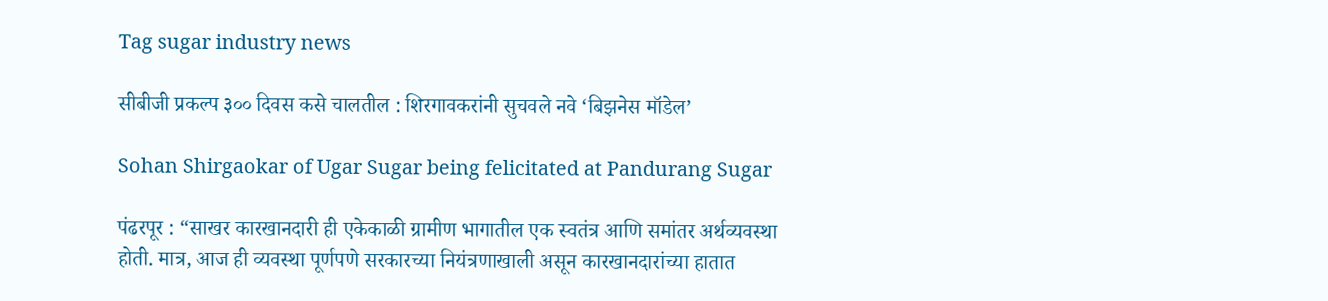Tag sugar industry news

सीबीजी प्रकल्प ३०० दिवस कसे चालतील : शिरगावकरांनी सुचवले नवे ‘बिझनेस मॉडेल’

Sohan Shirgaokar of Ugar Sugar being felicitated at Pandurang Sugar

पंढरपूर : “साखर कारखानदारी ही एकेकाळी ग्रामीण भागातील एक स्वतंत्र आणि समांतर अर्थव्यवस्था होती. मात्र, आज ही व्यवस्था पूर्णपणे सरकारच्या नियंत्रणाखाली असून कारखानदारांच्या हातात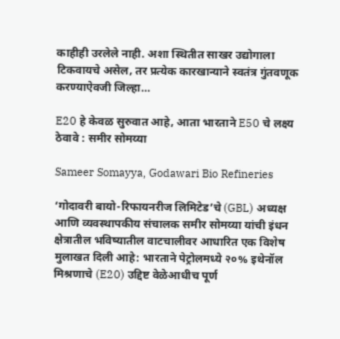काहीही उरलेले नाही. अशा स्थितीत साखर उद्योगाला टिकवायचे असेल, तर प्रत्येक कारखान्याने स्वतंत्र गुंतवणूक करण्याऐवजी जिल्हा…

E20 हे केवळ सुरुवात आहे, आता भारताने E50 चे लक्ष्य ठेवावे : समीर सोमय्या

Sameer Somayya, Godawari Bio Refineries

‘गोदावरी बायो-रिफायनरीज लिमिटेड’चे (GBL) अध्यक्ष आणि व्यवस्थापकीय संचालक समीर सोमय्या यांची इंधन क्षेत्रातील भविष्यातील वाटचालीवर आधारित एक विशेष मुलाखत दिली आहे: भारताने पेट्रोलमध्ये २०% इथेनॉल मिश्रणाचे (E20) उद्दिष्ट वेळेआधीच पूर्ण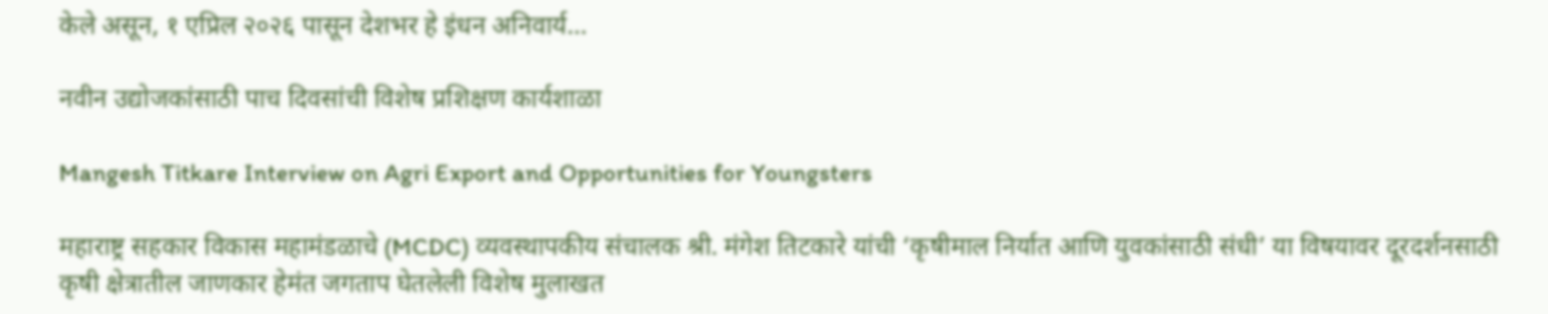केले असून, १ एप्रिल २०२६ पासून देशभर हे इंधन अनिवार्य…

नवीन उद्योजकांसाठी पाच दिवसांची विशेष प्रशिक्षण कार्यशाळा

Mangesh Titkare Interview on Agri Export and Opportunities for Youngsters

महाराष्ट्र सहकार विकास महामंडळाचे (MCDC) व्यवस्थापकीय संचालक श्री. मंगेश तिटकारे यांची ‘कृषीमाल निर्यात आणि युवकांसाठी संधी’ या विषयावर दूरदर्शनसाठी कृषी क्षेत्रातील जाणकार हेमंत जगताप घेतलेली विशेष मुलाखत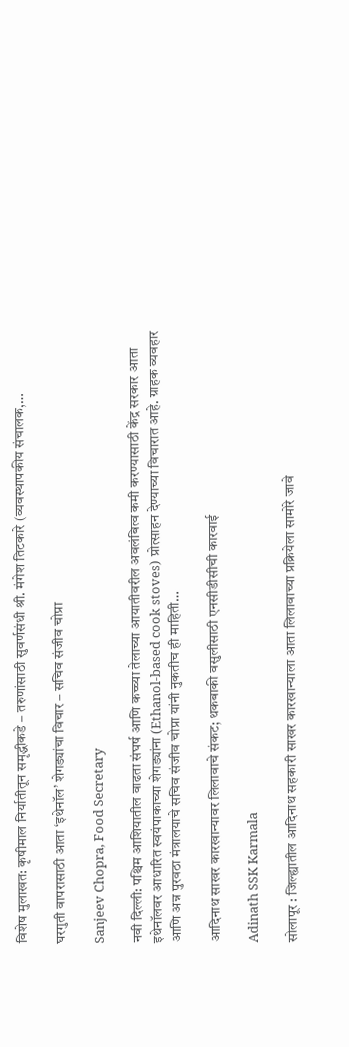विशेष मुलाखत: कृषीमाल निर्यातीतून समृद्धीकडे – तरुणांसाठी सुवर्णसंधी श्री. मंगेश तिटकारे (व्यवस्थापकीय संचालक,…

घरगुती वापरासाठी आता ‘इथेनॉल’ शेगड्यांचा विचार – सचिव संजीव चोप्रा

Sanjeev Chopra, Food Secretary

नवी दिल्ली: पश्चिम आशियातील वाढता संघर्ष आणि कच्च्या तेलाच्या आयातीवरील अवलंबित्व कमी करण्यासाठी केंद्र सरकार आता इथेनॉलवर आधारित स्वयंपाकाच्या शेगड्यांना (Ethanol-based cook stoves) प्रोत्साहन देण्याच्या विचारात आहे. ग्राहक व्यवहार आणि अन्न पुरवठा मंत्रालयाचे सचिव संजीव चोप्रा यांनी नुकतीच ही माहिती…

आदिनाथ साखर कारखान्यावर लिलावाचे संकट; थकबाकी वसुलीसाठी एनसीडीसीची कारवाई

Adinath SSK Karmala

सोलापूर : जिल्ह्यातील आदिनाथ सहकारी साखर कारखान्याला आता लिलावाच्या प्रक्रियेला सामोरे जावे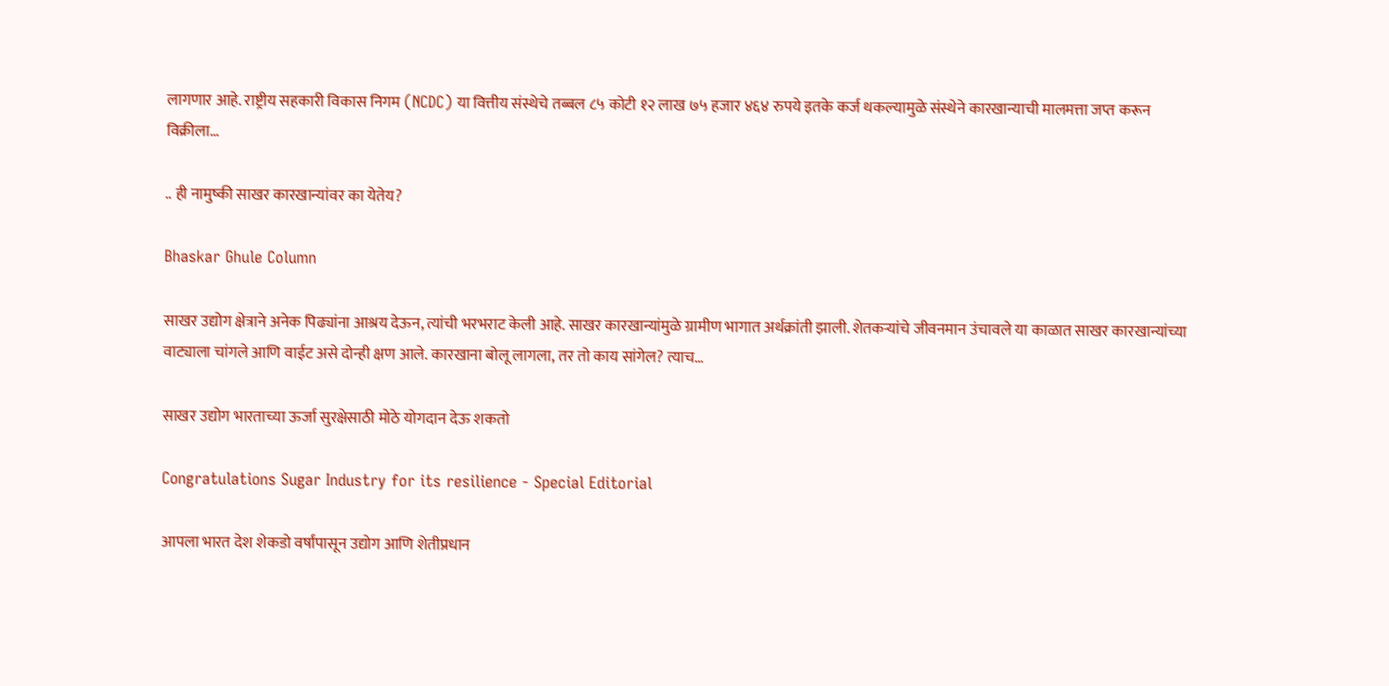लागणार आहे. राष्ट्रीय सहकारी विकास निगम (NCDC) या वित्तीय संस्थेचे तब्बल ८५ कोटी १२ लाख ७५ हजार ४६४ रुपये इतके कर्ज थकल्यामुळे संस्थेने कारखान्याची मालमत्ता जप्त करून विक्रीला…

.. ही नामुष्की साखर कारखान्यांवर का येतेय?

Bhaskar Ghule Column

साखर उद्योग क्षेत्राने अनेक पिढ्यांना आश्रय देऊन, त्यांची भरभराट केली आहे. साखर कारखान्यांमुळे ग्रामीण भागात अर्थक्रांती झाली. शेतकर्‍यांचे जीवनमान उंचावले या काळात साखर कारखान्यांच्या वाट्याला चांगले आणि वाईट असे दोन्ही क्षण आले. कारखाना बोलू लागला, तर तो काय सांगेल? त्याच…

साखर उद्योग भारताच्या ऊर्जा सुरक्षेसाठी मोठे योगदान देऊ शकतो

Congratulations Sugar Industry for its resilience - Special Editorial

आपला भारत देश शेकडो वर्षांपासून उद्योग आणि शेतीप्रधान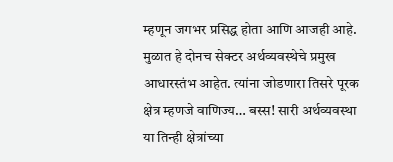म्हणून जगभर प्रसिद्ध होता आणि आजही आहे. मुळात हे दोनच सेक्टर अर्थव्यवस्थेचे प्रमुख आधारस्तंभ आहेत. त्यांना जोडणारा तिसरे पूरक क्षेत्र म्हणजे वाणिज्य… बस्स! सारी अर्थव्यवस्था या तिन्ही क्षेत्रांच्या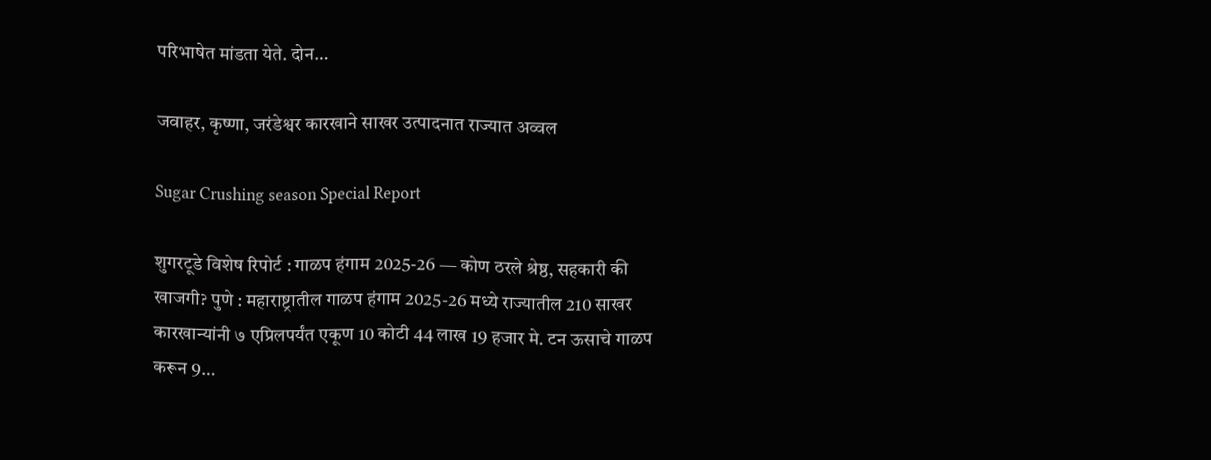परिभाषेत मांडता येते. दोन…

जवाहर, कृष्णा, जरंडेश्वर कारखाने साखर उत्पादनात राज्यात अव्वल

Sugar Crushing season Special Report

शुगरटूडे विशेष रिपोर्ट : गाळप हंगाम 2025-26 — कोण ठरले श्रेष्ठ, सहकारी की खाजगी? पुणे : महाराष्ट्रातील गाळप हंगाम 2025-26 मध्ये राज्यातील 210 साखर कारखान्यांनी ७ एप्रिलपर्यंत एकूण 10 कोटी 44 लाख 19 हजार मे. टन ऊसाचे गाळप करून 9…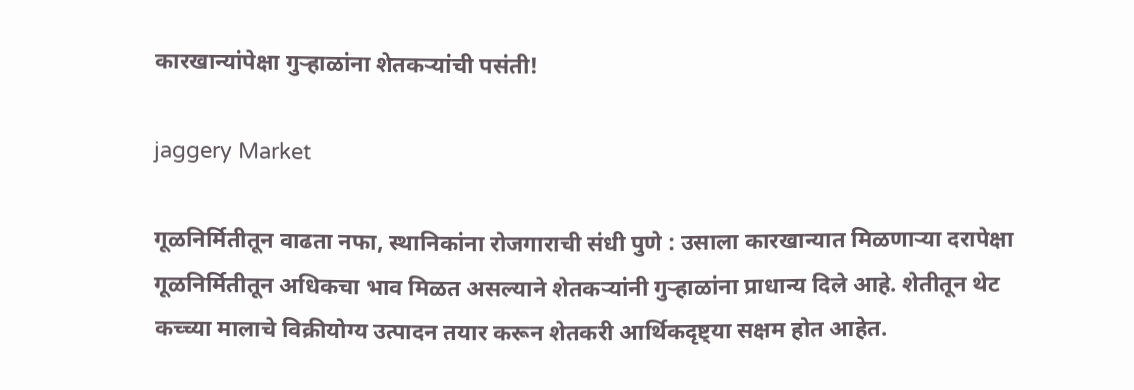कारखान्यांपेक्षा गुऱ्हाळांना शेतकऱ्यांची पसंती!

jaggery Market

गूळनिर्मितीतून वाढता नफा, स्थानिकांना रोजगाराची संधी पुणे : उसाला कारखान्यात मिळणाऱ्या दरापेक्षा गूळनिर्मितीतून अधिकचा भाव मिळत असल्याने शेतकऱ्यांनी गुऱ्हाळांना प्राधान्य दिले आहे. शेतीतून थेट कच्च्या मालाचे विक्रीयोग्य उत्पादन तयार करून शेतकरी आर्थिकदृष्ट्या सक्षम होत आहेत.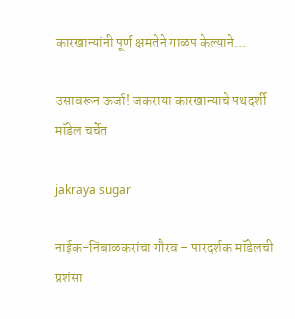कारखान्यांनी पूर्ण क्षमतेने गाळप केल्याने…

उसावरून ऊर्जा! जकराया कारखान्याचे पथदर्शी मॉडेल चर्चेत

jakraya sugar

नाईक-निंबाळकरांचा गौरव – पारदर्शक मॉडेलची प्रशंसा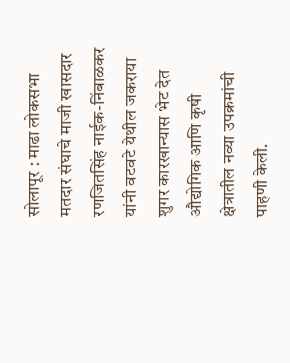सोलापूर : माढा लोकसभा मतदार संघाचे माजी खासदार रणजितसिंह नाईक-निंबाळकर यांनी वटवटे येथील जकराया शुगर कारखान्यास भेट देत औद्योगिक आणि कृषी क्षेत्रातील नव्या उपक्रमांची पाहणी केली.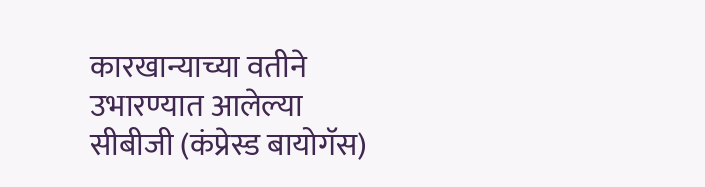कारखान्याच्या वतीने उभारण्यात आलेल्या सीबीजी (कंप्रेस्ड बायोगॅस)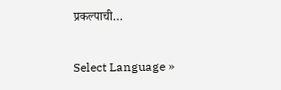प्रकल्पाची…

Select Language »